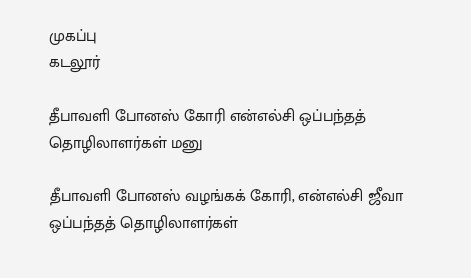முகப்பு
கடலூர்

தீபாவளி போனஸ் கோரி என்எல்சி ஒப்பந்தத் தொழிலாளர்கள் மனு

தீபாவளி போனஸ் வழங்கக் கோரி, என்எல்சி ஜீவா ஒப்பந்தத் தொழிலாளர்கள்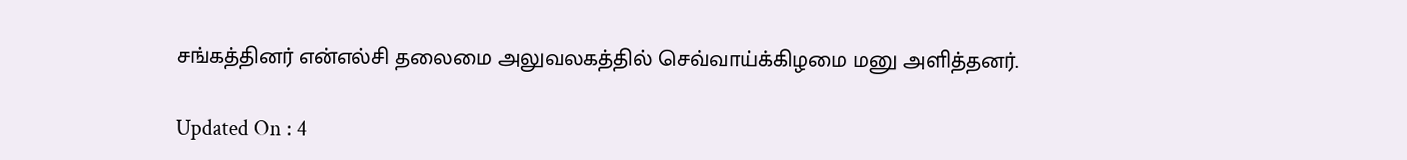சங்கத்தினர் என்எல்சி தலைமை அலுவலகத்தில் செவ்வாய்க்கிழமை மனு அளித்தனர்.

Updated On : 4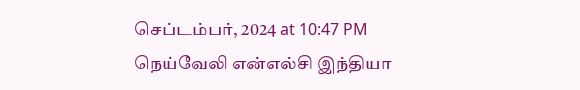செப்டம்பர், 2024 at 10:47 PM
நெய்வேலி என்எல்சி இந்தியா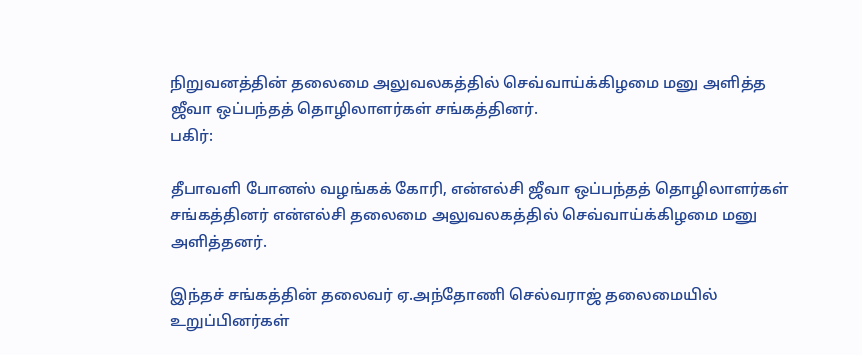நிறுவனத்தின் தலைமை அலுவலகத்தில் செவ்வாய்க்கிழமை மனு அளித்த ஜீவா ஒப்பந்தத் தொழிலாளர்கள் சங்கத்தினர்.
பகிர்:

தீபாவளி போனஸ் வழங்கக் கோரி, என்எல்சி ஜீவா ஒப்பந்தத் தொழிலாளர்கள் சங்கத்தினர் என்எல்சி தலைமை அலுவலகத்தில் செவ்வாய்க்கிழமை மனு அளித்தனர்.

இந்தச் சங்கத்தின் தலைவர் ஏ.அந்தோணி செல்வராஜ் தலைமையில் உறுப்பினர்கள்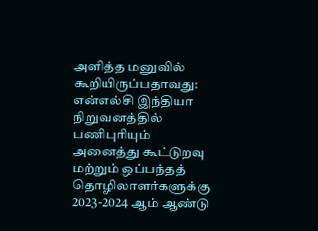அளித்த மனுவில் கூறியிருப்பதாவது: என்எல்சி இந்தியா நிறுவனத்தில் பணிபுரியும் அனைத்து கூட்டுறவு மற்றும் ஒப்பந்தத் தொழிலாளர்களுக்கு 2023-2024 ஆம் ஆண்டு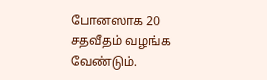போனஸாக 20 சதவீதம் வழங்க வேண்டும்.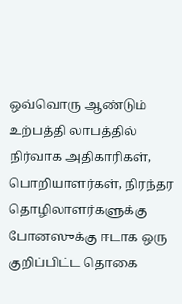ஒவ்வொரு ஆண்டும் உற்பத்தி லாபத்தில் நிர்வாக அதிகாரிகள், பொறியாளர்கள், நிரந்தர தொழிலாளர்களுக்கு போனஸுக்கு ஈடாக ஒரு குறிப்பிட்ட தொகை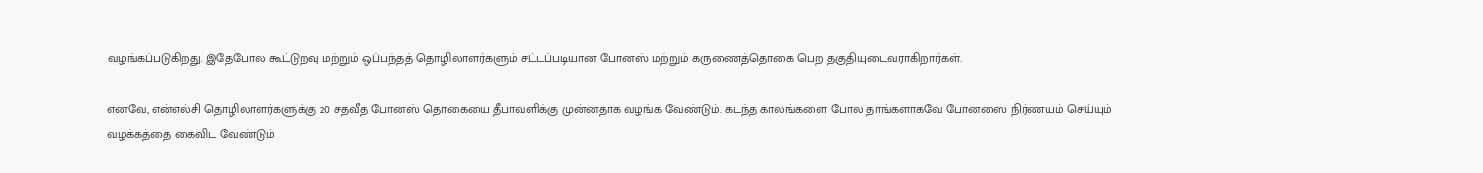வழங்கப்படுகிறது. இதேபோல கூட்டுறவு மற்றும் ஒப்பந்தத் தொழிலாளர்களும் சட்டப்படியான போனஸ் மற்றும் கருணைத்தொகை பெற தகுதியுடைவராகிறார்கள்.

எனவே, என்எல்சி தொழிலாளர்களுக்கு 20 சதவீத போனஸ் தொகையை தீபாவளிக்கு முன்னதாக வழங்க வேண்டும். கடந்த காலங்களை போல தாங்களாகவே போனஸை நிர்ணயம் செய்யும் வழக்கத்தை கைவிட வேண்டும்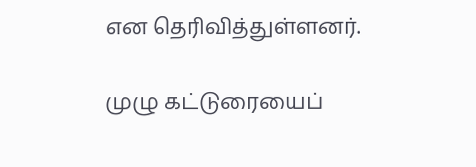என தெரிவித்துள்ளனர்.

முழு கட்டுரையைப்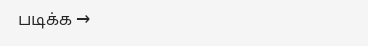படிக்க →